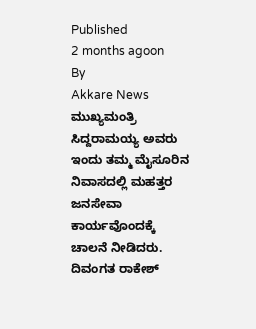Published
2 months agoon
By
Akkare News
ಮುಖ್ಯಮಂತ್ರಿ ಸಿದ್ದರಾಮಯ್ಯ ಅವರು ಇಂದು ತಮ್ಮ ಮೈಸೂರಿನ ನಿವಾಸದಲ್ಲಿ ಮಹತ್ತರ ಜನಸೇವಾ ಕಾರ್ಯವೊಂದಕ್ಕೆ ಚಾಲನೆ ನೀಡಿದರು. ದಿವಂಗತ ರಾಕೇಶ್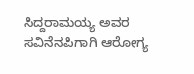ಸಿದ್ದರಾಮಯ್ಯ ಅವರ ಸವಿನೆನಪಿಗಾಗಿ ಆರೋಗ್ಯ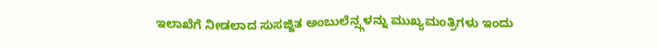ಇಲಾಖೆಗೆ ನೀಡಲಾದ ಸುಸಜ್ಜಿತ ಅಂಬುಲೆನ್ಸ್ಗಳನ್ನು ಮುಖ್ಯಮಂತ್ರಿಗಳು ಇಂದು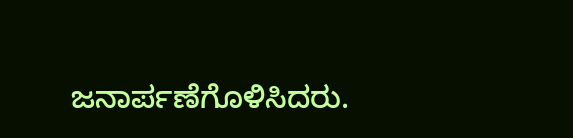ಜನಾರ್ಪಣೆಗೊಳಿಸಿದರು.